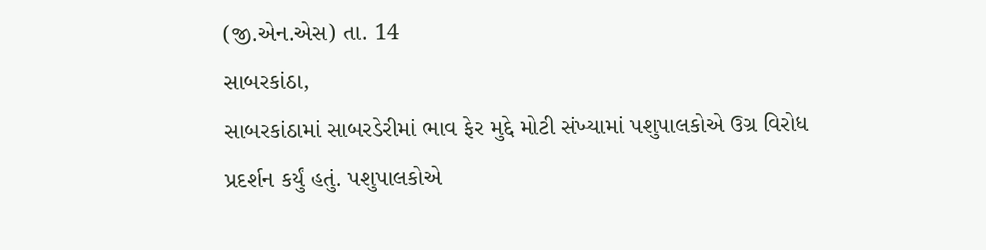(જી.એન.એસ) તા. 14
સાબરકાંઠા,
સાબરકાંઠામાં સાબરડેરીમાં ભાવ ફેર મુદ્દે મોટી સંખ્યામાં પશુપાલકોએ ઉગ્ર વિરોધ પ્રદર્શન કર્યું હતું. પશુપાલકોએ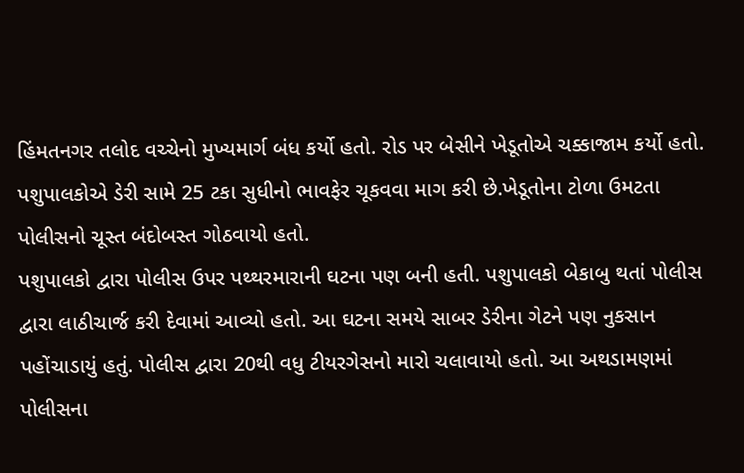હિંમતનગર તલોદ વચ્ચેનો મુખ્યમાર્ગ બંધ કર્યો હતો. રોડ પર બેસીને ખેડૂતોએ ચક્કાજામ કર્યો હતો. પશુપાલકોએ ડેરી સામે 25 ટકા સુધીનો ભાવફેર ચૂકવવા માગ કરી છે.ખેડૂતોના ટોળા ઉમટતા પોલીસનો ચૂસ્ત બંદોબસ્ત ગોઠવાયો હતો.
પશુપાલકો દ્વારા પોલીસ ઉપર પથ્થરમારાની ઘટના પણ બની હતી. પશુપાલકો બેકાબુ થતાં પોલીસ દ્વારા લાઠીચાર્જ કરી દેવામાં આવ્યો હતો. આ ઘટના સમયે સાબર ડેરીના ગેટને પણ નુકસાન પહોંચાડાયું હતું. પોલીસ દ્વારા 20થી વધુ ટીયરગેસનો મારો ચલાવાયો હતો. આ અથડામણમાં પોલીસના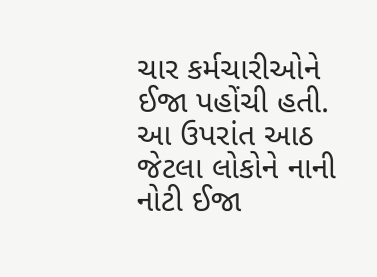ચાર કર્મચારીઓને ઈજા પહોંચી હતી. આ ઉપરાંત આઠ જેટલા લોકોને નાની નોટી ઈજા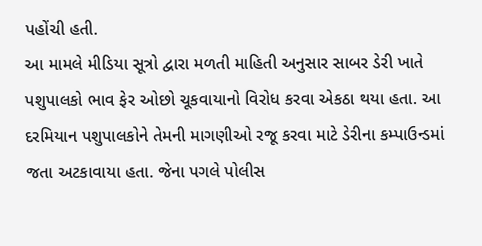પહોંચી હતી.
આ મામલે મીડિયા સૂત્રો દ્વારા મળતી માહિતી અનુસાર સાબર ડેરી ખાતે પશુપાલકો ભાવ ફેર ઓછો ચૂકવાયાનો વિરોધ કરવા એકઠા થયા હતા. આ દરમિયાન પશુપાલકોને તેમની માગણીઓ રજૂ કરવા માટે ડેરીના કમ્પાઉન્ડમાં જતા અટકાવાયા હતા. જેના પગલે પોલીસ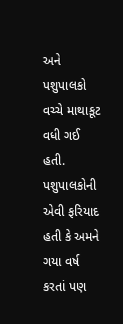અને પશુપાલકો વચ્ચે માથાકૂટ વધી ગઈ હતી. પશુપાલકોની એવી ફરિયાદ હતી કે અમને ગયા વર્ષ કરતાં પણ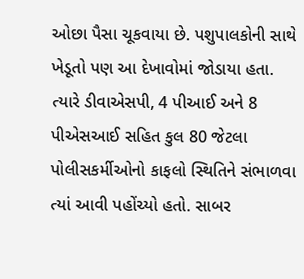ઓછા પૈસા ચૂકવાયા છે. પશુપાલકોની સાથે ખેડૂતો પણ આ દેખાવોમાં જોડાયા હતા. ત્યારે ડીવાએસપી, 4 પીઆઈ અને 8 પીએસઆઈ સહિત કુલ 80 જેટલા પોલીસકર્મીઓનો કાફલો સ્થિતિને સંભાળવા ત્યાં આવી પહોંચ્યો હતો. સાબર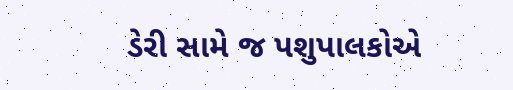ડેરી સામે જ પશુપાલકોએ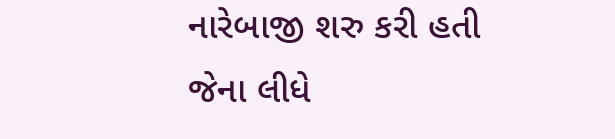નારેબાજી શરુ કરી હતી જેના લીધે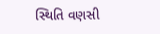સ્થિતિ વણસી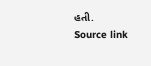હતી.
Source link